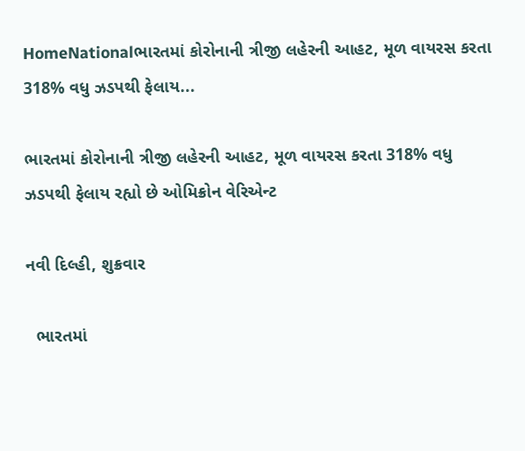HomeNationalભારતમાં કોરોનાની ત્રીજી લહેરની આહટ, મૂળ વાયરસ કરતા 318% વધુ ઝડપથી ફેલાય...

ભારતમાં કોરોનાની ત્રીજી લહેરની આહટ, મૂળ વાયરસ કરતા 318% વધુ ઝડપથી ફેલાય રહ્યો છે ઓમિક્રોન વેરિએન્ટ

નવી દિલ્હી, શુક્રવાર

  ભારતમાં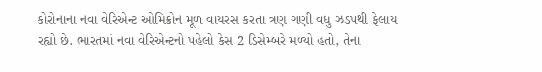કોરોનાના નવા વેરિએન્ટ ઓમિક્રોન મૂળ વાયરસ કરતા ત્રણ ગણી વધુ ઝડપથી ફેલાય રહ્યો છે. ભારતમાં નવા વેરિએન્ટનો પહેલો કેસ 2 ડિસેમ્બરે મળ્યો હતો, તેના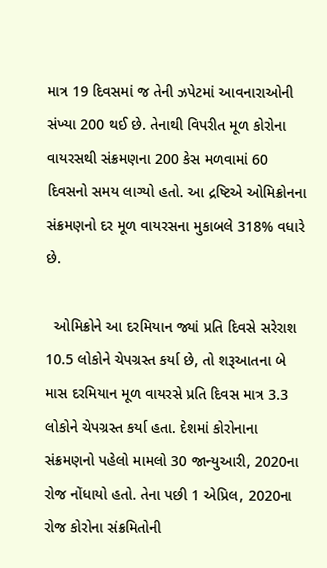માત્ર 19 દિવસમાં જ તેની ઝપેટમાં આવનારાઓની સંખ્યા 200 થઈ છે. તેનાથી વિપરીત મૂળ કોરોના વાયરસથી સંક્રમણના 200 કેસ મળવામાં 60 દિવસનો સમય લાગ્યો હતો. આ દ્રષ્ટિએ ઓમિક્રોનના સંક્રમણનો દર મૂળ વાયરસના મુકાબલે 318% વધારે છે.

  ઓમિક્રોને આ દરમિયાન જ્યાં પ્રતિ દિવસે સરેરાશ 10.5 લોકોને ચેપગ્રસ્ત કર્યા છે, તો શરૂઆતના બે માસ દરમિયાન મૂળ વાયરસે પ્રતિ દિવસ માત્ર 3.3 લોકોને ચેપગ્રસ્ત કર્યા હતા. દેશમાં કોરોનાના સંક્રમણનો પહેલો મામલો 30 જાન્યુઆરી, 2020ના રોજ નોંધાયો હતો. તેના પછી 1 એપ્રિલ, 2020ના રોજ કોરોના સંક્રમિતોની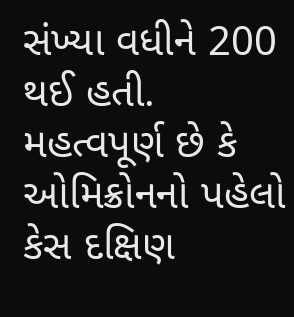સંખ્યા વધીને 200 થઈ હતી. મહત્વપૂર્ણ છે કે ઓમિક્રોનનો પહેલો કેસ દક્ષિણ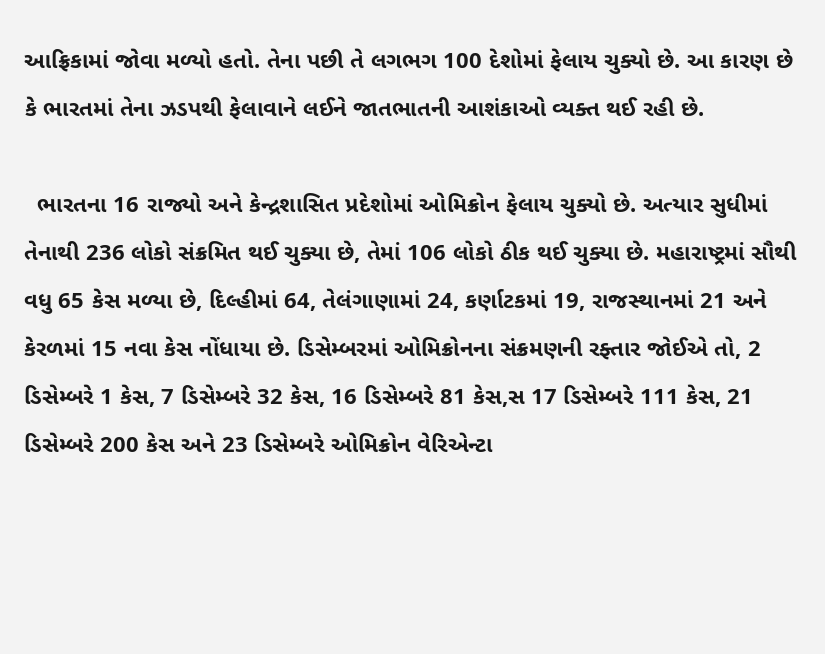આફ્રિકામાં જોવા મળ્યો હતો. તેના પછી તે લગભગ 100 દેશોમાં ફેલાય ચુક્યો છે. આ કારણ છે કે ભારતમાં તેના ઝડપથી ફેલાવાને લઈને જાતભાતની આશંકાઓ વ્યક્ત થઈ રહી છે.

  ભારતના 16 રાજ્યો અને કેન્દ્રશાસિત પ્રદેશોમાં ઓમિક્રોન ફેલાય ચુક્યો છે. અત્યાર સુધીમાં તેનાથી 236 લોકો સંક્રમિત થઈ ચુક્યા છે, તેમાં 106 લોકો ઠીક થઈ ચુક્યા છે. મહારાષ્ટ્રમાં સૌથી વધુ 65 કેસ મળ્યા છે, દિલ્હીમાં 64, તેલંગાણામાં 24, કર્ણાટકમાં 19, રાજસ્થાનમાં 21 અને કેરળમાં 15 નવા કેસ નોંધાયા છે. ડિસેમ્બરમાં ઓમિક્રોનના સંક્રમણની રફ્તાર જોઈએ તો, 2 ડિસેમ્બરે 1 કેસ, 7 ડિસેમ્બરે 32 કેસ, 16 ડિસેમ્બરે 81 કેસ,સ 17 ડિસેમ્બરે 111 કેસ, 21 ડિસેમ્બરે 200 કેસ અને 23 ડિસેમ્બરે ઓમિક્રોન વેરિએન્ટા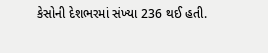કેસોની દેશભરમાં સંખ્યા 236 થઈ હતી.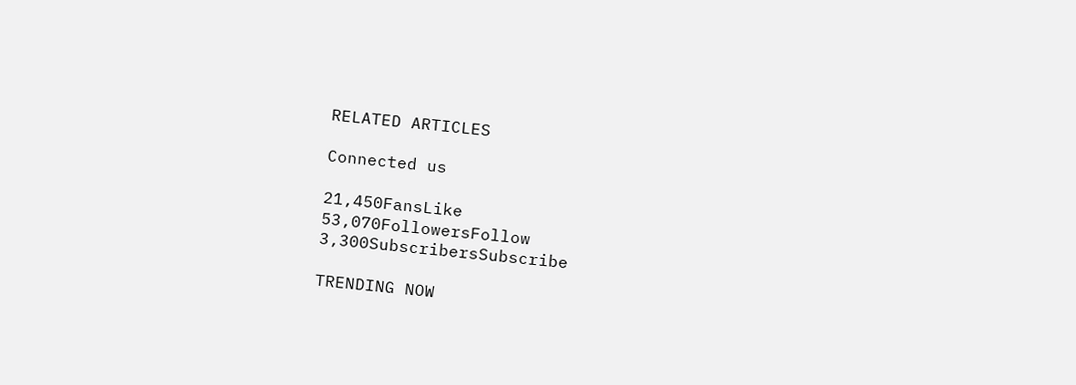RELATED ARTICLES

Connected us

21,450FansLike
53,070FollowersFollow
3,300SubscribersSubscribe

TRENDING NOW